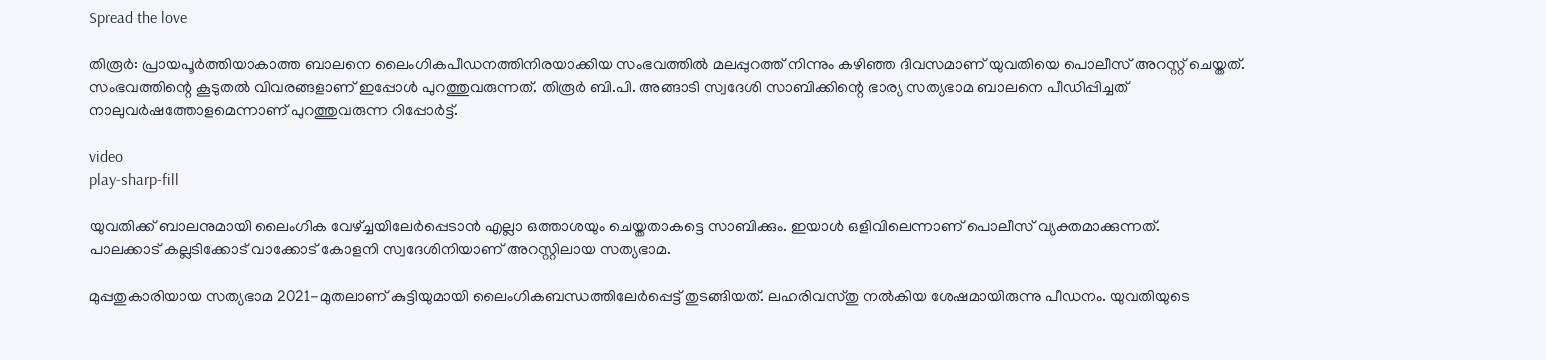Spread the love

തിരൂർ: പ്രായപൂർത്തിയാകാത്ത ബാലനെ ലൈംഗികപീഡനത്തിനിരയാക്കിയ സംഭവത്തില്‍ മലപ്പുറത്ത് നിന്നും കഴിഞ്ഞ ദിവസമാണ് യുവതിയെ പൊലീസ് അറസ്റ്റ് ചെയ്തത്.
സംഭവത്തിന്റെ കൂടുതല്‍ വിവരങ്ങളാണ് ഇപ്പോള്‍ പുറത്തുവരുന്നത്. തിരൂർ ബി.പി. അങ്ങാടി സ്വദേശി സാബിക്കിന്റെ ഭാര്യ സത്യഭാമ ബാലനെ പീഡിപ്പിച്ചത് നാലുവർഷത്തോളമെന്നാണ് പുറത്തുവരുന്ന റിപ്പോർട്ട്.

video
play-sharp-fill

യുവതിക്ക് ബാലനുമായി ലൈംഗിക വേഴ്ച്ചയിലേർപ്പെടാൻ എല്ലാ ഒത്താശയും ചെയ്തതാകട്ടെ സാബിക്കും. ഇയാള്‍ ഒളിവിലെന്നാണ് പൊലീസ് വ്യക്തമാക്കുന്നത്.
പാലക്കാട് കല്ലടിക്കോട് വാക്കോട് കോളനി സ്വദേശിനിയാണ് അറസ്റ്റിലായ സത്യഭാമ.

മുപ്പതുകാരിയായ സത്യഭാമ 2021-മുതലാണ് കുട്ടിയുമായി ലൈംഗികബന്ധത്തിലേർപ്പെട്ട് തുടങ്ങിയത്. ലഹരിവസ്തു നല്‍കിയ ശേഷമായിരുന്നു പീഡനം. യുവതിയുടെ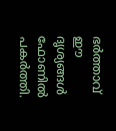ഭർത്താവ് ഈ ദൃശ്യങ്ങള്‍ ഫോണില്‍ പകർത്തി.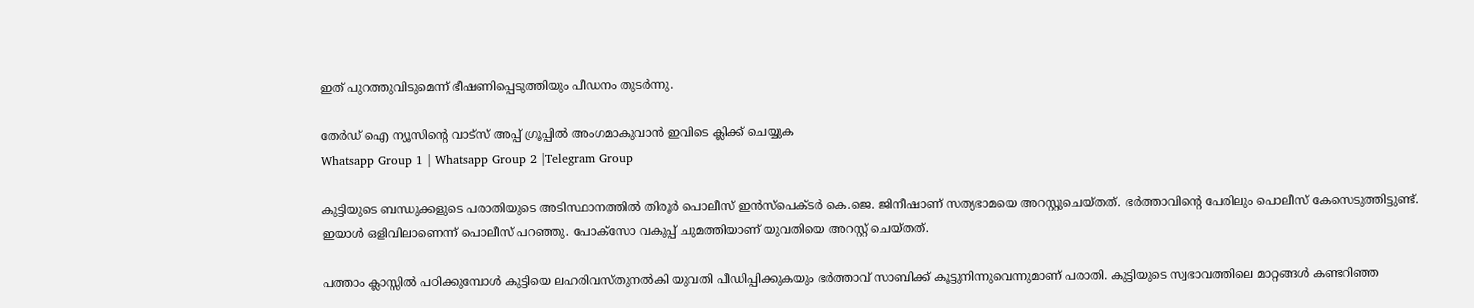ഇത് പുറത്തുവിടുമെന്ന് ഭീഷണിപ്പെടുത്തിയും പീഡനം തുടർന്നു.

തേർഡ് ഐ ന്യൂസിന്റെ വാട്സ് അപ്പ് ഗ്രൂപ്പിൽ അംഗമാകുവാൻ ഇവിടെ ക്ലിക്ക് ചെയ്യുക
Whatsapp Group 1 | Whatsapp Group 2 |Telegram Group

കുട്ടിയുടെ ബന്ധുക്കളുടെ പരാതിയുടെ അടിസ്ഥാനത്തില്‍ തിരൂർ പൊലീസ് ഇൻസ്പെക്ടർ കെ.ജെ. ജിനീഷാണ് സത്യഭാമയെ അറസ്റ്റുചെയ്തത്. ഭർത്താവിന്റെ പേരിലും പൊലീസ് കേസെടുത്തിട്ടുണ്ട്. ഇയാള്‍ ഒളിവിലാണെന്ന് പൊലീസ് പറഞ്ഞു. പോക്സോ വകുപ്പ് ചുമത്തിയാണ് യുവതിയെ അറസ്റ്റ് ചെയ്തത്.

പത്താം ക്ലാസ്സില്‍ പഠിക്കുമ്പോള്‍ കുട്ടിയെ ലഹരിവസ്തുനല്‍കി യുവതി പീഡിപ്പിക്കുകയും ഭർത്താവ് സാബിക്ക് കൂട്ടുനിന്നുവെന്നുമാണ് പരാതി. കുട്ടിയുടെ സ്വഭാവത്തിലെ മാറ്റങ്ങള്‍ കണ്ടറിഞ്ഞ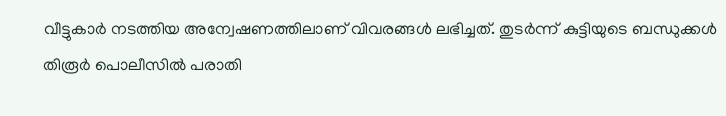വീട്ടുകാർ നടത്തിയ അന്വേഷണത്തിലാണ് വിവരങ്ങള്‍ ലഭിച്ചത്. തുടർന്ന് കുട്ടിയുടെ ബന്ധുക്കള്‍ തിരൂർ പൊലീസില്‍ പരാതി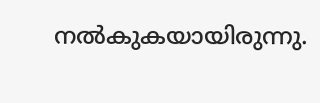നല്‍കുകയായിരുന്നു.